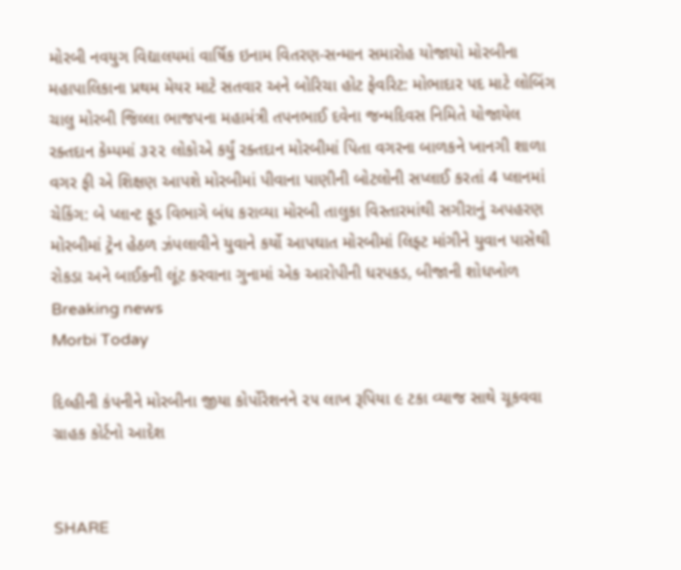મોરબી નવયુગ વિદ્યાલયમાં વાર્ષિક ઇનામ વિતરણ-સન્માન સમારોહ યોજાયો મોરબીના મહાપાલિકાના પ્રથમ મેયર માટે સતવાર અને બોરિચા હોટ ફેવરિટ: મોભાદાર પદ માટે લોબિંગ ચાલુ મોરબી જિલ્લા ભાજપના મહામંત્રી તપનભાઈ દવેના જન્મદિવસ નિમિતે યોજાયેલ રક્તદાન કેમ્પમાં ૩૨૨ લોકોએ કર્યું રક્તદાન મોરબીમાં પિતા વગરના બાળકને ખાનગી શાળા વગર ફી એ શિક્ષણ આપશે મોરબીમાં પીવાના પાણીની બોટલોની સપ્લાઈ કરતાં 4 પ્લાનમાં ચેકિંગ: બે પ્લાન્ટ ફૂડ વિભાગે બંધ કરાવ્યા મોરબી તાલુકા વિસ્તારમાંથી સગીરાનું અપહરણ મોરબીમાં ટ્રેન હેઠળ ઝંપલાવીને યુવાને કર્યો આપઘાત મોરબીમાં લિફ્ટ માંગીને યુવાન પાસેથી રોકડા અને બાઈકની લૂંટ કરવાના ગુનામાં એક આરોપીની ધરપકડ, બીજાની શોધખોળ
Breaking news
Morbi Today

દિલ્હીની કંપનીને મોરબીના જીયા કોર્પોરેશનને ૨૫ લાખ રૂપિયા ૯ ટકા વ્યાજ સાથે ચૂકવવા ગ્રાહક કોર્ટનો આદેશ


SHARE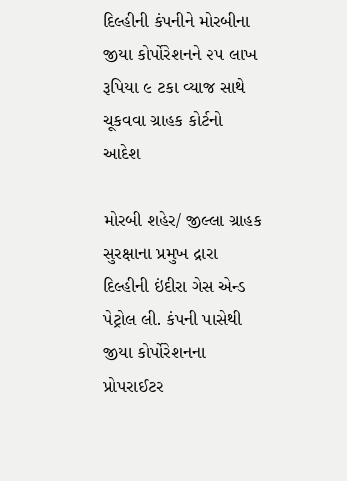દિલ્હીની કંપનીને મોરબીના જીયા કોર્પોરેશનને ૨૫ લાખ રૂપિયા ૯ ટકા વ્યાજ સાથે ચૂકવવા ગ્રાહક કોર્ટનો આદેશ

મોરબી શહેર/ જીલ્લા ગ્રાહક સુરક્ષાના પ્રમુખ દ્રારા દિલ્હીની ઇંદીરા ગેસ એન્ડ પેટ્રોલ લી. કંપની પાસેથી જીયા કોર્પોરેશનના પ્રોપરાઈટર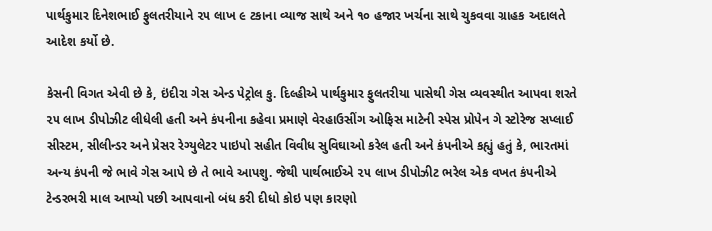પાર્થકુમાર દિનેશભાઈ ફુલતરીયાને ૨૫ લાખ ૯ ટકાના વ્યાજ સાથે અને ૧૦ હજાર ખર્ચના સાથે ચુકવવા ગ્રાહક અદાલતે આદેશ કર્યો છે.

કેસની વિગત એવી છે કે, ઇંદીરા ગેસ એન્ડ પેટ્રોલ કુ. દિલ્હીએ પાર્થકુમાર ફુલતરીયા પાસેથી ગેસ વ્યવસ્થીત આપવા શરતે ૨૫ લાખ ડીપોઝીટ લીધેલી હતી અને કંપનીના કહેવા પ્રમાણે વેરહાઉસીંગ ઓફિસ માટેની સ્પેસ પ્રોપેન ગે સ્ટોરેજ સપ્લાઈ સીસ્ટમ, સીલીન્ડર અને પ્રેસર રેગ્યુલેટર પાઇપો સહીત વિવીધ સુવિઘાઓ કરેલ હતી અને કંપનીએ કહ્યું હતું કે, ભારતમાં અન્ય કંપની જે ભાવે ગેસ આપે છે તે ભાવે આપશુ. જેથી પાર્થભાઈએ ૨૫ લાખ ડીપોઝીટ ભરેલ એક વખત કંપનીએ ટેન્ડરભરી માલ આપ્યો પછી આપવાનો બંધ કરી દીધો કોઇ પણ કારણો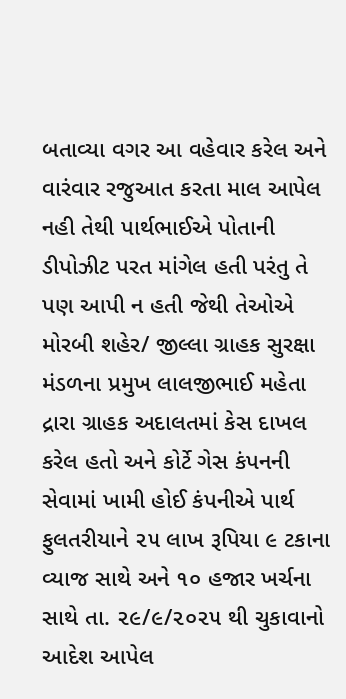બતાવ્યા વગર આ વહેવાર કરેલ અને વારંવાર રજુઆત કરતા માલ આપેલ નહી તેથી પાર્થભાઈએ પોતાની ડીપોઝીટ પરત માંગેલ હતી પરંતુ તે પણ આપી ન હતી જેથી તેઓએ મોરબી શહેર/ જીલ્લા ગ્રાહક સુરક્ષા મંડળના પ્રમુખ લાલજીભાઈ મહેતા દ્રારા ગ્રાહક અદાલતમાં કેસ દાખલ કરેલ હતો અને કોર્ટે ગેસ કંપનની સેવામાં ખામી હોઈ કંપનીએ પાર્થ ફુલતરીયાને ૨૫ લાખ રૂપિયા ૯ ટકાના વ્યાજ સાથે અને ૧૦ હજાર ખર્ચના સાથે તા. ૨૯/૯/૨૦૨૫ થી ચુકાવાનો આદેશ આપેલ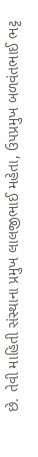છે. તેવી માહિતી સંસ્થાના પ્રમુખ લાલજીભાઈ મહેતા, ઉપપ્રમુખ બળવંતભાઈ ભટ્ટ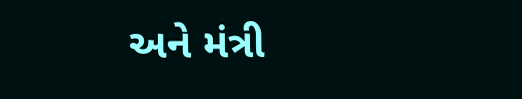અને મંત્રી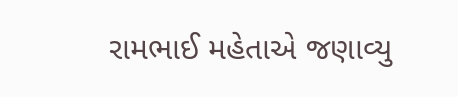રામભાઈ મહેતાએ જણાવ્યુ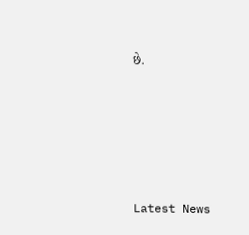છે.






Latest News